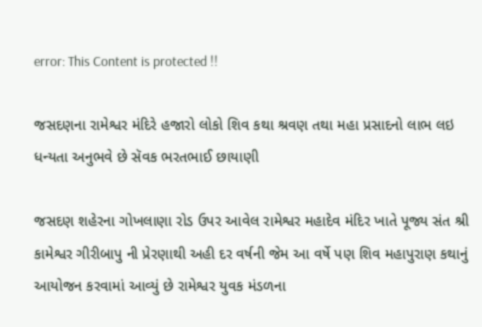error: This Content is protected !!

જસદણના રામેશ્વર મંદિરે હજારો લોકો શિવ કથા શ્રવણ તથા મહા પ્રસાદનો લાભ લઇ ધન્યતા અનુભવે છે સૅવક ભરતભાઈ છાયાણી

જસદણ શહેરના ગોખલાણા રોડ ઉપર આવેલ રામેશ્વર મહાદેવ મંદિર ખાતે પૂજ્ય સંત શ્રી કામેશ્વર ગીરીબાપુ ની પ્રેરણાથી અહી દર વર્ષની જેમ આ વર્ષે પણ શિવ મહાપુરાણ કથાનું આયોજન કરવામાં આવ્યું છે રામેશ્વર યુવક મંડળના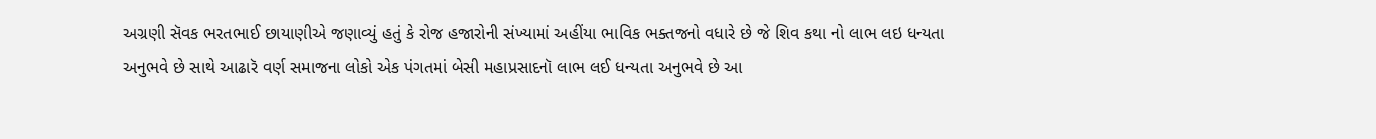અગ્રણી સૅવક ભરતભાઈ છાયાણીએ જણાવ્યું હતું કે રોજ હજારોની સંખ્યામાં અહીંયા ભાવિક ભક્તજનો વધારે છે જે શિવ કથા નો લાભ લઇ ધન્યતા અનુભવે છે સાથે આઢારૅ વર્ણ સમાજના લોકો એક પંગતમાં બેસી મહાપ્રસાદનૉ લાભ લઈ ધન્યતા અનુભવે છે આ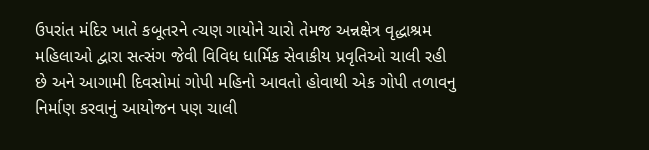ઉપરાંત મંદિર ખાતે કબૂતરને ત્ચણ ગાયોને ચારો તેમજ અન્નક્ષેત્ર વૃદ્ધાશ્રમ મહિલાઓ દ્વારા સત્સંગ જેવી વિવિધ ધાર્મિક સેવાકીય પ્રવૃતિઓ ચાલી રહી છે અને આગામી દિવસોમાં ગોપી મહિનો આવતો હોવાથી એક ગોપી તળાવનુ નિર્માણ કરવાનું આયોજન પણ ચાલી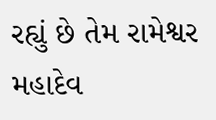રહ્યું છે તેમ રામેશ્વર મહાદેવ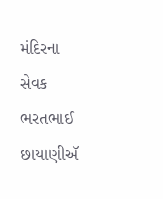મંદિરના સેવક ભરતભાઈ છાયાણીઍ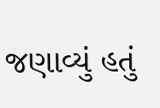જણાવ્યું હતું